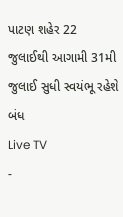પાટણ શહેર 22 જુલાઈથી આગામી 31મી જુલાઈ સુધી સ્વયંભૂ રહેશે બંધ
Live TV
-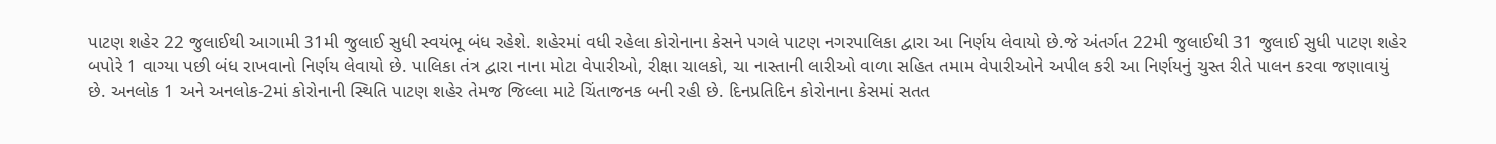પાટણ શહેર 22 જુલાઈથી આગામી 31મી જુલાઈ સુધી સ્વયંભૂ બંધ રહેશે. શહેરમાં વધી રહેલા કોરોનાના કેસને પગલે પાટણ નગરપાલિકા દ્વારા આ નિર્ણય લેવાયો છે.જે અંતર્ગત 22મી જુલાઈથી 31 જુલાઈ સુધી પાટણ શહેર બપોરે 1 વાગ્યા પછી બંધ રાખવાનો નિર્ણય લેવાયો છે. પાલિકા તંત્ર દ્વારા નાના મોટા વેપારીઓ, રીક્ષા ચાલકો, ચા નાસ્તાની લારીઓ વાળા સહિત તમામ વેપારીઓને અપીલ કરી આ નિર્ણયનું ચુસ્ત રીતે પાલન કરવા જણાવાયું છે. અનલોક 1 અને અનલોક-2માં કોરોનાની સ્થિતિ પાટણ શહેર તેમજ જિલ્લા માટે ચિંતાજનક બની રહી છે. દિનપ્રતિદિન કોરોનાના કેસમાં સતત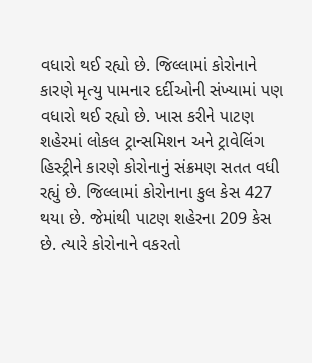વધારો થઈ રહ્યો છે. જિલ્લામાં કોરોનાને કારણે મૃત્યુ પામનાર દર્દીઓની સંખ્યામાં પણ વધારો થઈ રહ્યો છે. ખાસ કરીને પાટણ શહેરમાં લોકલ ટ્રાન્સમિશન અને ટ્રાવેલિંગ હિસ્ટ્રીને કારણે કોરોનાનું સંક્રમણ સતત વધી રહ્યું છે. જિલ્લામાં કોરોનાના કુલ કેસ 427 થયા છે. જેમાંથી પાટણ શહેરના 209 કેસ છે. ત્યારે કોરોનાને વકરતો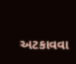અટકાવવા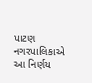પાટણ નગરપાલિકાએ આ નિર્ણય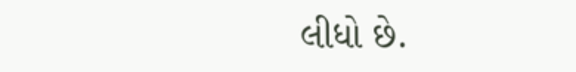લીધો છે.